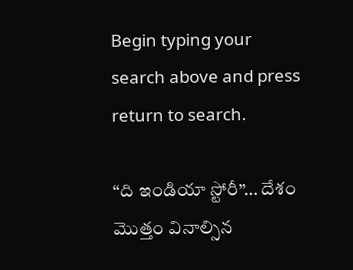Begin typing your search above and press return to search.

“ది ఇండియా స్టోరీ”… దేశం మొత్తం వినాల్సిన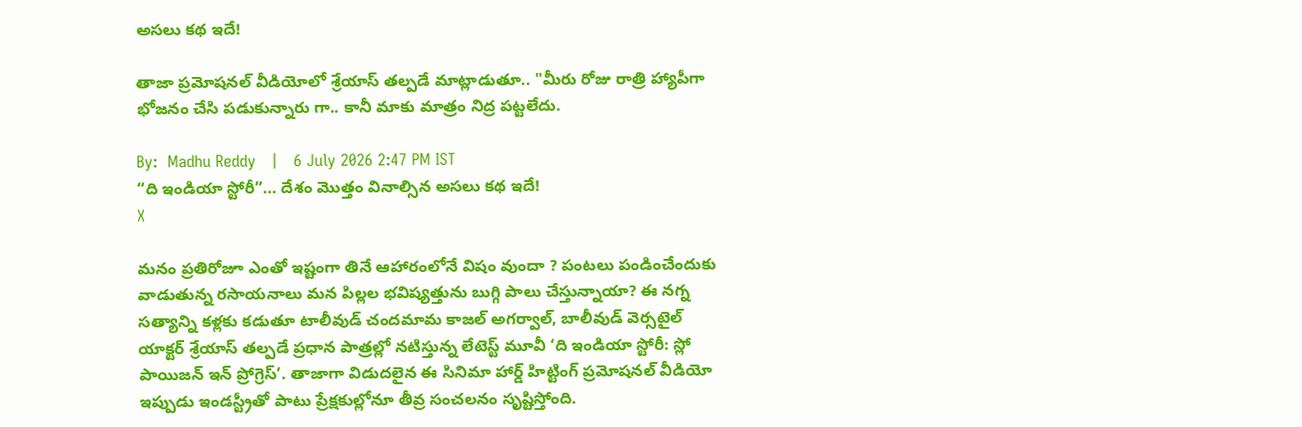అసలు కథ ఇదే!

తాజా ప్రమోషనల్ వీడియోలో శ్రేయాస్ తల్పడే మాట్లాడుతూ.. "మీరు రోజు రాత్రి హ్యాపీగా భోజనం చేసి పడుకున్నారు గా.. కానీ మాకు మాత్రం నిద్ర పట్టలేదు.

By:  Madhu Reddy   |   6 July 2026 2:47 PM IST
“ది ఇండియా స్టోరీ”… దేశం మొత్తం వినాల్సిన అసలు కథ ఇదే!
X

మనం ప్రతిరోజూ ఎంతో ఇష్టంగా తినే ఆహారంలోనే విషం వుందా ? పంటలు పండించేందుకు వాడుతున్న రసాయనాలు మన పిల్లల భవిష్యత్తును బుగ్గి పాలు చేస్తున్నాయా? ఈ నగ్న సత్యాన్ని కళ్లకు కడుతూ టాలీవుడ్ చందమామ కాజల్ అగర్వాల్, బాలీవుడ్ వెర్సటైల్ యాక్టర్ శ్రేయాస్ తల్పడే ప్రధాన పాత్రల్లో నటిస్తున్న లేటెస్ట్ మూవీ ‘ది ఇండియా స్టోరీ: స్లో పాయిజన్ ఇన్ ప్రోగ్రెస్’. తాజాగా విడుదలైన ఈ సినిమా హార్డ్ హిట్టింగ్ ప్రమోషనల్ వీడియో ఇప్పుడు ఇండస్ట్రీతో పాటు ప్రేక్షకుల్లోనూ తీవ్ర సంచలనం సృష్టిస్తోంది.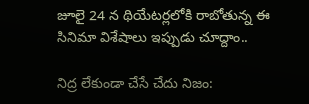జూలై 24 న థియేటర్లలోకి రాబోతున్న ఈ సినిమా విశేషాలు ఇప్పుడు చూద్దాం..

నిద్ర లేకుండా చేసే చేదు నిజం: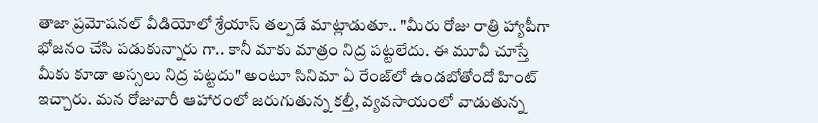తాజా ప్రమోషనల్ వీడియోలో శ్రేయాస్ తల్పడే మాట్లాడుతూ.. "మీరు రోజు రాత్రి హ్యాపీగా భోజనం చేసి పడుకున్నారు గా.. కానీ మాకు మాత్రం నిద్ర పట్టలేదు. ఈ మూవీ చూస్తే మీకు కూడా అస్సలు నిద్ర పట్టదు" అంటూ సినిమా ఏ రేంజ్‌లో ఉండబోతోందో హింట్ ఇచ్చారు. మన రోజువారీ ఆహారంలో జరుగుతున్న కల్తీ, వ్యవసాయంలో వాడుతున్న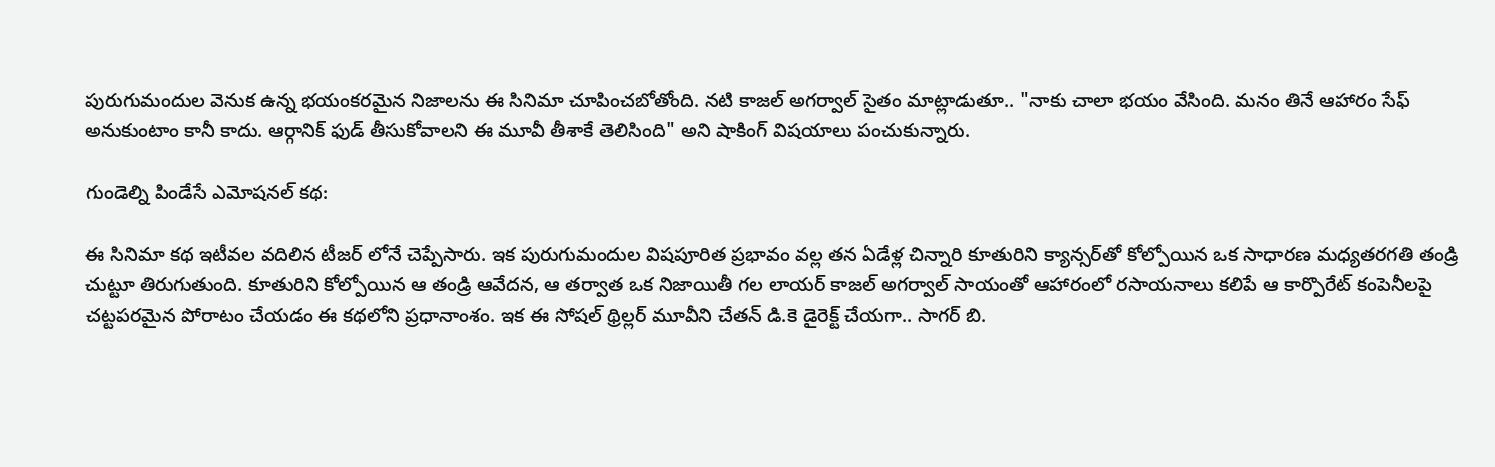పురుగుమందుల వెనుక ఉన్న భయంకరమైన నిజాలను ఈ సినిమా చూపించబోతోంది. నటి కాజల్ అగర్వాల్ సైతం మాట్లాడుతూ.. "నాకు చాలా భయం వేసింది. మనం తినే ఆహారం సేఫ్ అనుకుంటాం కానీ కాదు. ఆర్గానిక్ ఫుడ్ తీసుకోవాలని ఈ మూవీ తీశాకే తెలిసింది" అని షాకింగ్ విషయాలు పంచుకున్నారు.

గుండెల్ని పిండేసే ఎమోషనల్ కథ:

ఈ సినిమా కథ ఇటీవల వదిలిన టీజర్ లోనే చెప్పేసారు. ఇక పురుగుమందుల విషపూరిత ప్రభావం వల్ల తన ఏడేళ్ల చిన్నారి కూతురిని క్యాన్సర్‌తో కోల్పోయిన ఒక సాధారణ మధ్యతరగతి తండ్రి చుట్టూ తిరుగుతుంది. కూతురిని కోల్పోయిన ఆ తండ్రి ఆవేదన, ఆ తర్వాత ఒక నిజాయితీ గల లాయర్ కాజల్ అగర్వాల్ సాయంతో ఆహారంలో రసాయనాలు కలిపే ఆ కార్పొరేట్ కంపెనీలపై చట్టపరమైన పోరాటం చేయడం ఈ కథలోని ప్రధానాంశం. ఇక ఈ సోషల్ థ్రిల్లర్ మూవీని చేతన్ డి.కె డైరెక్ట్ చేయగా.. సాగర్ బి.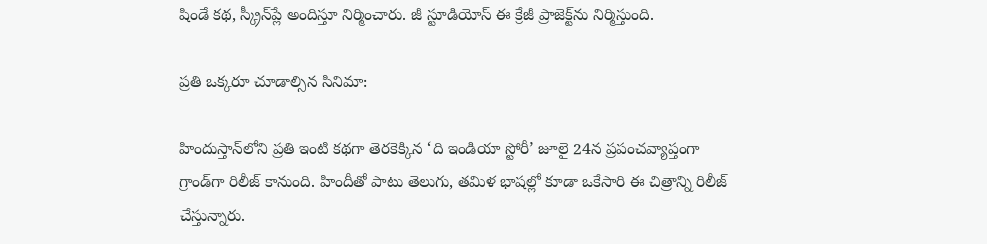షిండే కథ, స్క్రీన్‌ప్లే అందిస్తూ నిర్మించారు. జీ స్టూడియోస్ ఈ క్రేజీ ప్రాజెక్ట్‌ను నిర్మిస్తుంది.

ప్రతి ఒక్కరూ చూడాల్సిన సినిమా:

హిందుస్తాన్‌లోని ప్రతి ఇంటి కథగా తెరకెక్కిన ‘ది ఇండియా స్టోరీ’ జూలై 24న ప్రపంచవ్యాప్తంగా గ్రాండ్‌గా రిలీజ్ కానుంది. హిందీతో పాటు తెలుగు, తమిళ భాషల్లో కూడా ఒకేసారి ఈ చిత్రాన్ని రిలీజ్ చేస్తున్నారు.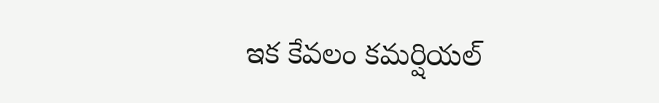ఇక కేవలం కమర్షియల్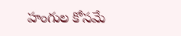హంగుల కోసమే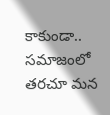కాకుండా.. సమాజంలో తరచూ మన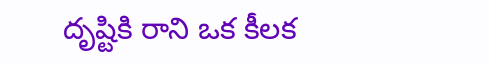దృష్టికి రాని ఒక కీలక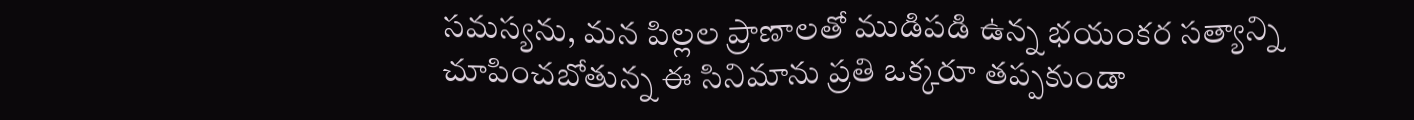సమస్యను, మన పిల్లల ప్రాణాలతో ముడిపడి ఉన్న భయంకర సత్యాన్ని చూపించబోతున్న ఈ సినిమాను ప్రతి ఒక్కరూ తప్పకుండా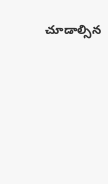చూడాల్సిన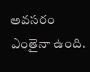అవసరం ఎంతైనా ఉంది.